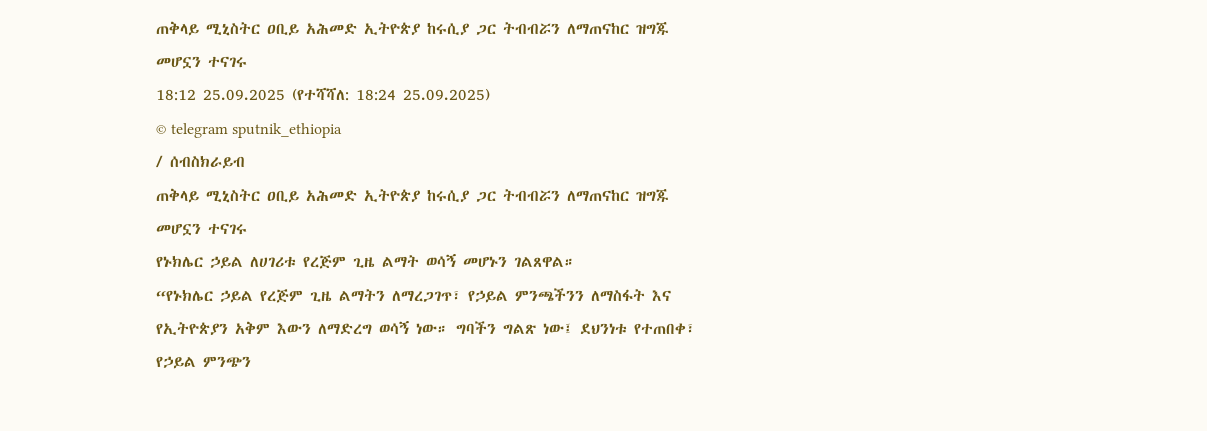ጠቅላይ ሚኒስትር ዐቢይ አሕመድ ኢትዮጵያ ከሩሲያ ጋር ትብብሯን ለማጠናከር ዝግጁ መሆኗን ተናገሩ
18:12 25.09.2025 (የተሻሻለ: 18:24 25.09.2025)
© telegram sputnik_ethiopia
/ ሰብስክራይብ
ጠቅላይ ሚኒስትር ዐቢይ አሕመድ ኢትዮጵያ ከሩሲያ ጋር ትብብሯን ለማጠናከር ዝግጁ መሆኗን ተናገሩ
የኑክሌር ኃይል ለሀገሪቱ የረጅም ጊዜ ልማት ወሳኝ መሆኑን ገልጸዋል።
“የኑክሌር ኃይል የረጅም ጊዜ ልማትን ለማረጋገጥ፣ የኃይል ምንጫችንን ለማስፋት እና የኢትዮጵያን አቅም እውን ለማድረግ ወሳኝ ነው። ግባችን ግልጽ ነው፤ ደህንነቱ የተጠበቀ፣ የኃይል ምንጭን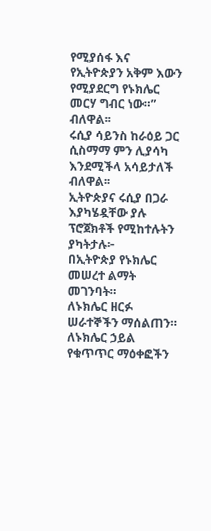የሚያሰፋ እና የኢትዮጵያን አቅም እውን የሚያደርግ የኑክሌር መርሃ ግብር ነው።” ብለዋል፡፡
ሩሲያ ሳይንስ ከራዕይ ጋር ሲስማማ ምን ሊያሳካ እንደሚችላ አሳይታለች ብለዋል፡፡
ኢትዮጵያና ሩሲያ በጋራ እያካሄዷቸው ያሉ ፕሮጀክቶች የሚከተሉትን ያካትታሉ፦
በኢትዮጵያ የኑክሌር መሠረተ ልማት መገንባት።
ለኑክሌር ዘርፉ ሠራተኞችን ማሰልጠን።
ለኑክሌር ኃይል የቁጥጥር ማዕቀፎችን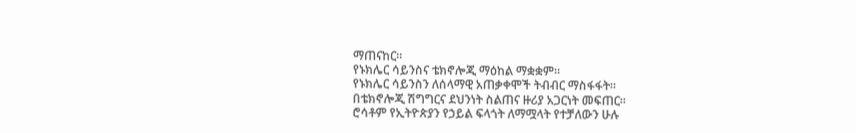ማጠናከር።
የኑክሌር ሳይንስና ቴክኖሎጂ ማዕከል ማቋቋም።
የኑክሌር ሳይንስን ለሰላማዊ አጠቃቀሞች ትብብር ማስፋፋት።
በቴክኖሎጂ ሽግግርና ደህንነት ስልጠና ዙሪያ አጋርነት መፍጠር።
ሮሳቶም የኢትዮጵያን የኃይል ፍላጎት ለማሟላት የተቻለውን ሁሉ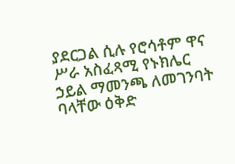ያደርጋል ሲሉ የሮሳቶም ዋና ሥራ አስፈጻሚ የኑክሌር ኃይል ማመንጫ ለመገንባት ባላቸው ዕቅድ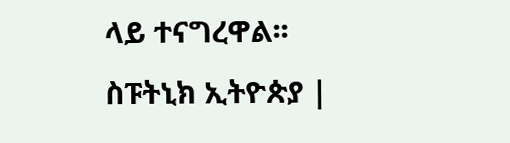ላይ ተናግረዋል፡፡
ስፑትኒክ ኢትዮጵያ |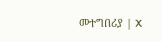መተግበሪያ | X